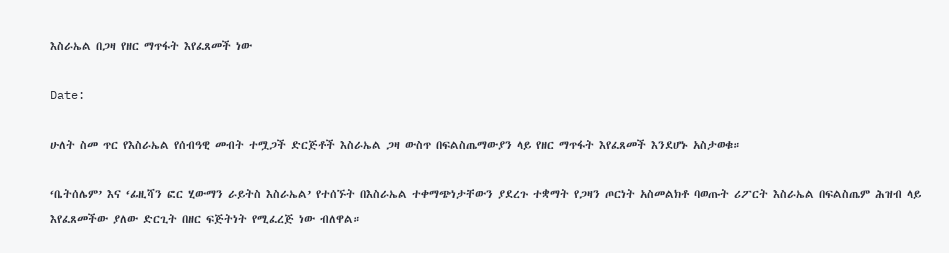እስራኤል በጋዛ የዘር ማጥፋት እየፈጸመች ነው

Date:

ሁለት ስመ ጥር የእስራኤል የሰብዓዊ መብት ተሟጋች ድርጅቶች እስራኤል ጋዛ ውስጥ በፍልስጤማውያን ላይ የዘር ማጥፋት እየፈጸመች እንደሆኑ አስታወቁ።

‘ቤትሰሌም’ እና ‘ፊዚሻን ፎር ሂውማን ራይትስ እስራኤል’ የተሰኙት በእስራኤል ተቀማጭነታቸውን ያደረጉ ተቋማት የጋዛን ጦርነት አስመልክቶ ባወጡት ሪፖርት እስራኤል በፍልስጤም ሕዝብ ላይ እየፈጸመችው ያለው ድርጊት በዘር ፍጅትነት የሚፈረጅ ነው ብለዋል።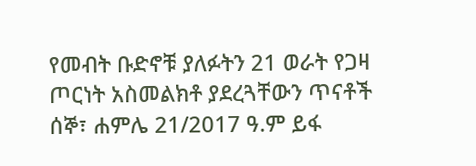የመብት ቡድኖቹ ያለፉትን 21 ወራት የጋዛ ጦርነት አስመልክቶ ያደረጓቸውን ጥናቶች ሰኞ፣ ሐምሌ 21/2017 ዓ.ም ይፋ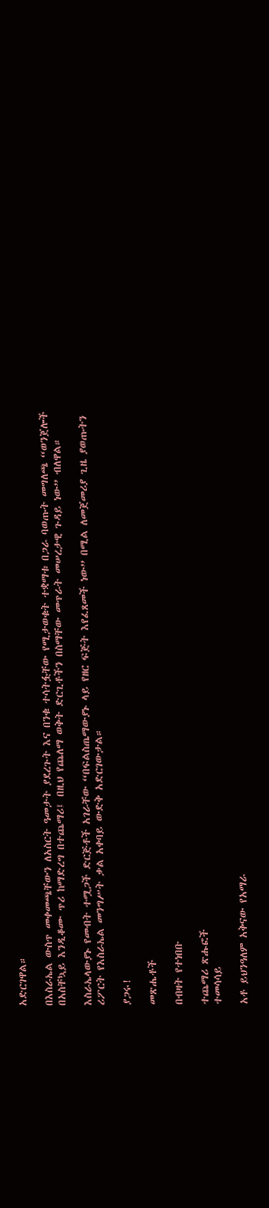አድርገዋል።

በእስራኤል ውስጥ መቀመጫቸውን ለአስርት ዓመታት ያደረጉት እና በንቁ ተሳትፏቸው የሚታወቁት ተቋማቱ በጋራ ባወጡት መግለጫ “ወንጀሎች በአስቸኳይ እንዲቆሙ ጥሪ ከማድረግ በተጨማሪ፤ በዚህ የጨለማ ወቅት ድርጊቶችን በስማቸው መጥራት መሠረታዊ ጉዳይ ነው” ብለዋል።

እስራኤላውያኑ የመብት ተሟጋች ድርጅቶች አገራቸው “በፍልስጤማውያኑ ላይ የዘር ፍጅት እየፈጸመች ነው” በሚል ለመጀመሪያ ጊዜ ያወጡትን ሪፖርት የእስራኤል መንግሥት ቃል አቀባይ ውድቅ አድርገውታል።

ያጋሩ!

መጽሔቶች

በብዛት የተነበቡ

ተጨማሪ ጽሑፎች
ተመሳሳይ

አቶ ይህንዓለም አቅናው የአማራ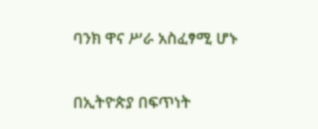ባንክ ዋና ሥራ አስፈፃሚ ሆኑ

በኢትዮጵያ በፍጥነት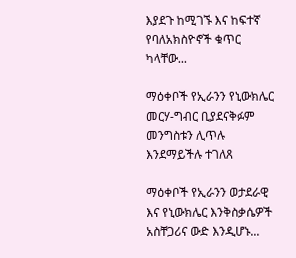እያደጉ ከሚገኙ እና ከፍተኛ የባለአክስዮኖች ቁጥር ካላቸው...

ማዕቀቦች የኢራንን የኒውክሌር መርሃ-ግብር ቢያደናቅፉም መንግስቱን ሊጥሉ እንደማይችሉ ተገለጸ

ማዕቀቦች የኢራንን ወታደራዊ እና የኒውክሌር እንቅስቃሴዎች አስቸጋሪና ውድ እንዲሆኑ...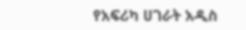የአፍሪካ ሀገራት አዲስ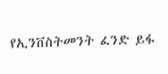የኢንቨስትመንት ፈንድ ይፋ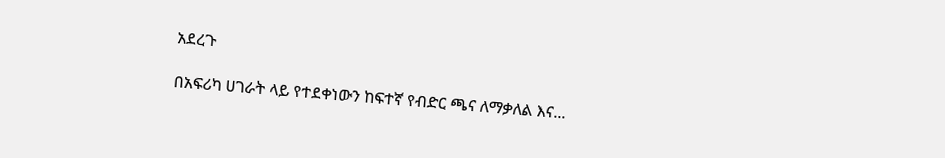አደረጉ

በአፍሪካ ሀገራት ላይ የተደቀነውን ከፍተኛ የብድር ጫና ለማቃለል እና...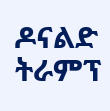ዶናልድ ትራምፕ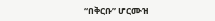“በቅርቡ” ሆርሙዝ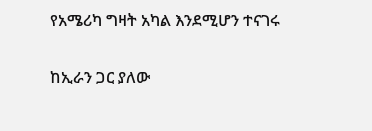የአሜሪካ ግዛት አካል እንደሚሆን ተናገሩ

ከኢራን ጋር ያለው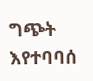ግጭት እየተባባሰ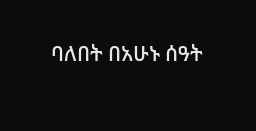ባለበት በአሁኑ ሰዓት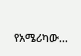የአሜሪካው...